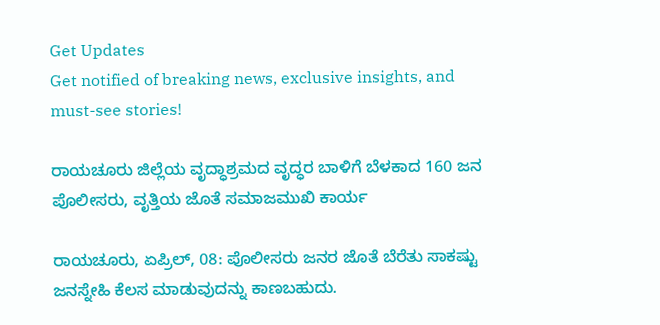Get Updates
Get notified of breaking news, exclusive insights, and must-see stories!

ರಾಯಚೂರು ಜಿಲ್ಲೆಯ ವೃದ್ಧಾಶ್ರಮದ ವೃದ್ಧರ ಬಾಳಿಗೆ ಬೆಳಕಾದ 160 ಜನ ಪೊಲೀಸರು, ವೃತ್ತಿಯ ಜೊತೆ ಸಮಾಜಮುಖಿ ಕಾರ್ಯ

ರಾಯಚೂರು, ಏಪ್ರಿಲ್‌, 08: ಪೊಲೀಸರು ಜನರ ಜೊತೆ ಬೆರೆತು ಸಾಕಷ್ಟು ಜನಸ್ನೇಹಿ ಕೆಲಸ ಮಾಡುವುದನ್ನು ಕಾಣಬಹುದು.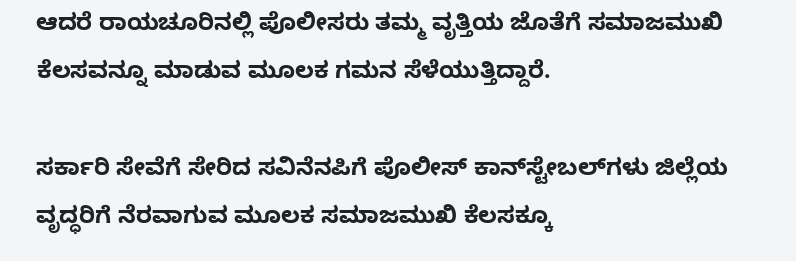ಆದರೆ ರಾಯಚೂರಿನಲ್ಲಿ ಪೊಲೀಸರು ತಮ್ಮ ವೃತ್ತಿಯ ಜೊತೆಗೆ ಸಮಾಜಮುಖಿ ಕೆಲಸವನ್ನೂ ಮಾಡುವ ಮೂಲಕ ಗಮನ ಸೆಳೆಯುತ್ತಿದ್ದಾರೆ.

ಸರ್ಕಾರಿ ಸೇವೆಗೆ ಸೇರಿದ ಸವಿನೆನಪಿಗೆ ಪೊಲೀಸ್ ಕಾನ್‌ಸ್ಟೇಬಲ್‌ಗಳು ಜಿಲ್ಲೆಯ ವೃದ್ಧರಿಗೆ ನೆರವಾಗುವ ಮೂಲಕ ಸಮಾಜಮುಖಿ ಕೆಲಸಕ್ಕೂ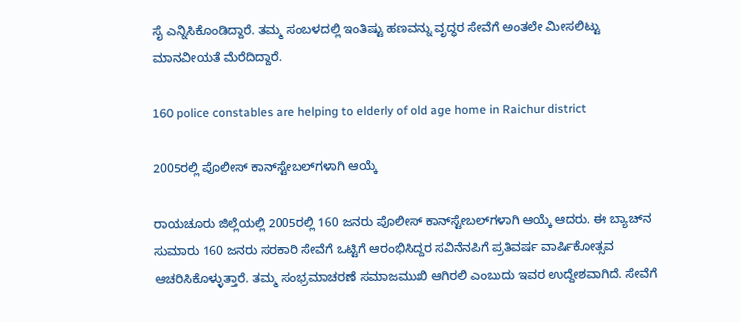ಸೈ ಎನ್ನಿಸಿಕೊಂಡಿದ್ದಾರೆ. ತಮ್ಮ ಸಂಬಳದಲ್ಲಿ ಇಂತಿಷ್ಟು ಹಣವನ್ನು ವೃದ್ಧರ ಸೇವೆಗೆ ಅಂತಲೇ ಮೀಸಲಿಟ್ಟು ಮಾನವೀಯತೆ ಮೆರೆದಿದ್ದಾರೆ.

160 police constables are helping to elderly of old age home in Raichur district

2005ರಲ್ಲಿ ಪೊಲೀಸ್ ಕಾನ್‌ಸ್ಟೇಬಲ್‌ಗಳಾಗಿ ಆಯ್ಕೆ

ರಾಯಚೂರು ಜಿಲ್ಲೆಯಲ್ಲಿ 2005ರಲ್ಲಿ 160 ಜನರು ಪೊಲೀಸ್ ಕಾನ್‌ಸ್ಟೇಬಲ್‌ಗಳಾಗಿ ಆಯ್ಕೆ ಆದರು. ಈ ಬ್ಯಾಚ್‌ನ ಸುಮಾರು 160 ಜನರು ಸರಕಾರಿ ಸೇವೆಗೆ ಒಟ್ಟಿಗೆ ಆರಂಭಿಸಿದ್ದರ ಸವಿನೆನಪಿಗೆ ಪ್ರತಿವರ್ಷ ವಾರ್ಷಿಕೋತ್ಸವ ಆಚರಿಸಿಕೊಳ್ಳುತ್ತಾರೆ. ತಮ್ಮ ಸಂಭ್ರಮಾಚರಣೆ ಸಮಾಜಮುಖಿ ಆಗಿರಲಿ ಎಂಬುದು ಇವರ ಉದ್ದೇಶವಾಗಿದೆ. ಸೇವೆಗೆ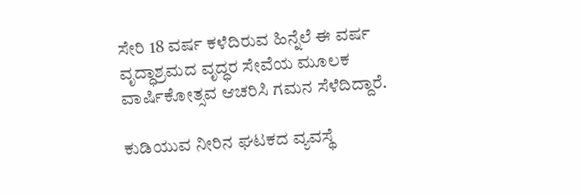ಸೇರಿ 18 ವರ್ಷ ಕಳೆದಿರುವ ಹಿನ್ನೆಲೆ ಈ ವರ್ಷ ವೃದ್ಧಾಶ್ರಮದ ವೃದ್ಧರ ಸೇವೆಯ ಮೂಲಕ ವಾರ್ಷಿಕೋತ್ಸವ ಆಚರಿಸಿ ಗಮನ ಸೆಳೆದಿದ್ದಾರೆ.

ಕುಡಿಯುವ ನೀರಿನ ಘಟಕದ ವ್ಯವಸ್ಥೆ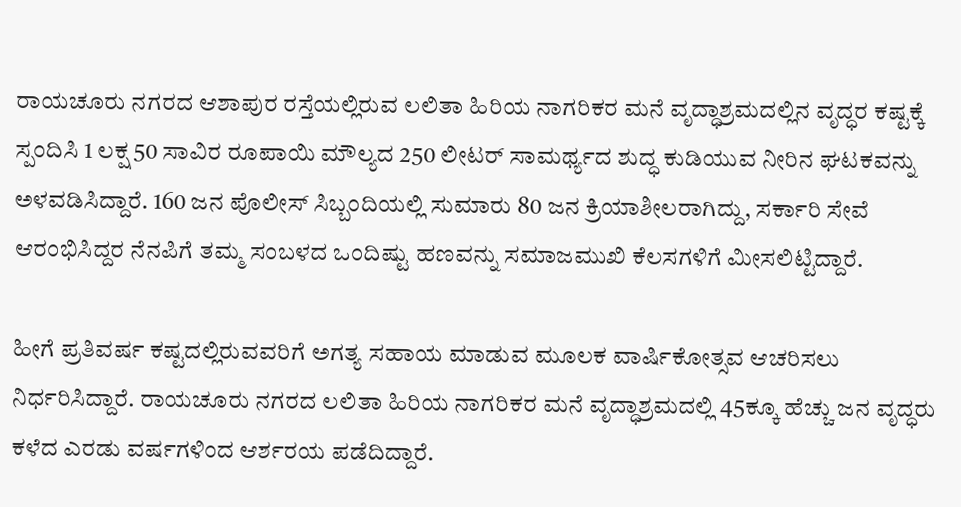ರಾಯಚೂರು ನಗರದ ಆಶಾಪುರ ರಸ್ತೆಯಲ್ಲಿರುವ ಲಲಿತಾ ಹಿರಿಯ ನಾಗರಿಕರ ಮನೆ ವೃದ್ಧಾಶ್ರಮದಲ್ಲಿನ ವೃದ್ಧರ ಕಷ್ಟಕ್ಕೆ ಸ್ಪಂದಿಸಿ 1 ಲಕ್ಷ 50 ಸಾವಿರ ರೂಪಾಯಿ ಮೌಲ್ಯದ 250 ಲೀಟರ್ ಸಾಮರ್ಥ್ಯದ ಶುದ್ಧ ಕುಡಿಯುವ ನೀರಿನ ಘಟಕವನ್ನು ಅಳವಡಿಸಿದ್ದಾರೆ. 160 ಜನ ಪೊಲೀಸ್ ಸಿಬ್ಬಂದಿಯಲ್ಲಿ ಸುಮಾರು 80 ಜನ ಕ್ರಿಯಾಶೀಲರಾಗಿದ್ದು, ಸರ್ಕಾರಿ ಸೇವೆ ಆರಂಭಿಸಿದ್ದರ ನೆನಪಿಗೆ ತಮ್ಮ ಸಂಬಳದ ಒಂದಿಷ್ಟು ಹಣವನ್ನು ಸಮಾಜಮುಖಿ ಕೆಲಸಗಳಿಗೆ ಮೀಸಲಿಟ್ಟಿದ್ದಾರೆ.

ಹೀಗೆ ಪ್ರತಿವರ್ಷ ಕಷ್ಟದಲ್ಲಿರುವವರಿಗೆ ಅಗತ್ಯ ಸಹಾಯ ಮಾಡುವ ಮೂಲಕ ವಾರ್ಷಿಕೋತ್ಸವ ಆಚರಿಸಲು ನಿರ್ಧರಿಸಿದ್ದಾರೆ. ರಾಯಚೂರು ನಗರದ ಲಲಿತಾ ಹಿರಿಯ ನಾಗರಿಕರ ಮನೆ ವೃದ್ಧಾಶ್ರಮದಲ್ಲಿ 45ಕ್ಕೂ ಹೆಚ್ಚು ಜನ ವೃದ್ಧರು ಕಳೆದ ಎರಡು ವರ್ಷಗಳಿಂದ ಆರ್ಶರಯ ಪಡೆದಿದ್ದಾರೆ.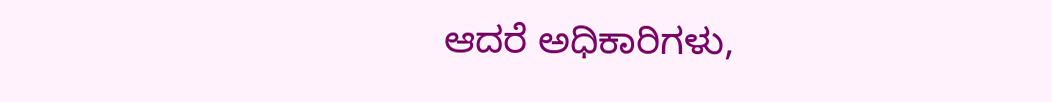ಆದರೆ ಅಧಿಕಾರಿಗಳು,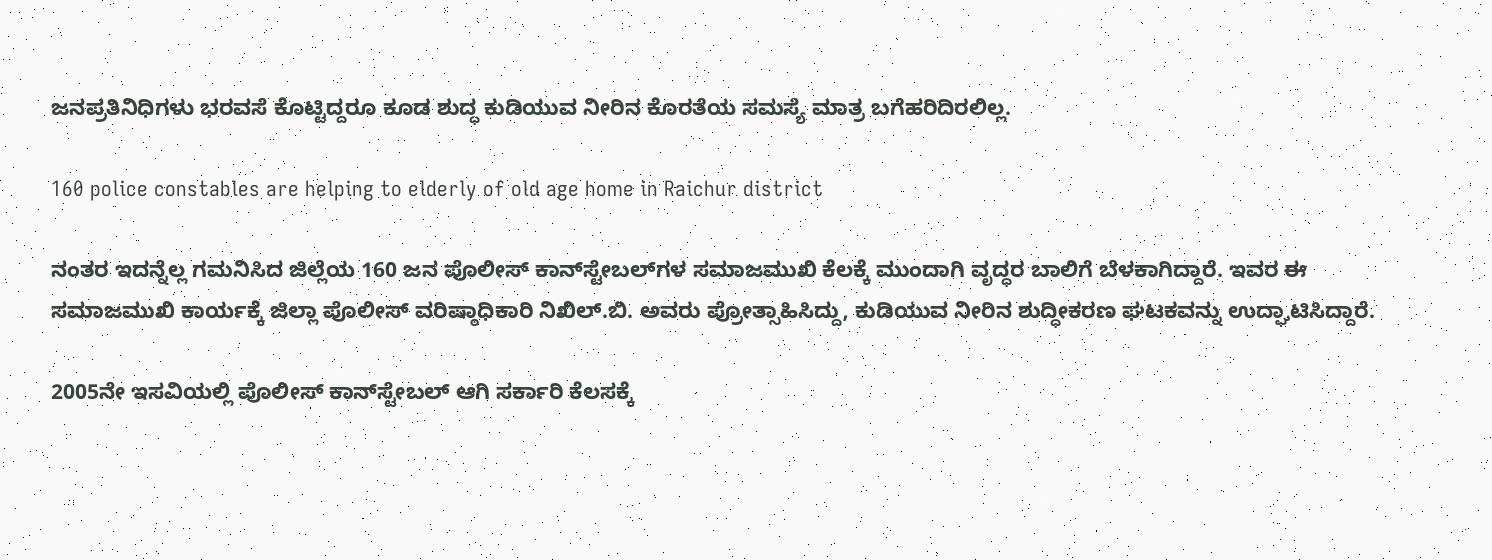ಜನಪ್ರತಿನಿಧಿಗಳು ಭರವಸೆ ಕೊಟ್ಟಿದ್ದರೂ ಕೂಡ ಶುದ್ಧ ಕುಡಿಯುವ ನೀರಿನ ಕೊರತೆಯ ಸಮಸ್ಯೆ ಮಾತ್ರ ಬಗೆಹರಿದಿರಲಿಲ್ಲ.

160 police constables are helping to elderly of old age home in Raichur district

ನಂತರ ಇದನ್ನೆಲ್ಲ ಗಮನಿಸಿದ ಜಿಲ್ಲೆಯ 160 ಜನ ಪೊಲೀಸ್ ಕಾನ್‌ಸ್ಟೇಬಲ್‌ಗಳ ಸಮಾಜಮುಖಿ ಕೆಲಕ್ಕೆ ಮುಂದಾಗಿ ವೃದ್ಧರ ಬಾಲಿಗೆ ಬೆಳಕಾಗಿದ್ದಾರೆ. ಇವರ ಈ ಸಮಾಜಮುಖಿ ಕಾರ್ಯಕ್ಕೆ ಜಿಲ್ಲಾ ಪೊಲೀಸ್ ವರಿಷ್ಠಾಧಿಕಾರಿ ನಿಖಿಲ್.ಬಿ. ಅವರು ಪ್ರೋತ್ಸಾಹಿಸಿದ್ದು, ಕುಡಿಯುವ ನೀರಿನ ಶುದ್ಧೀಕರಣ ಘಟಕವನ್ನು ಉದ್ಘಾಟಿಸಿದ್ದಾರೆ.

2005ನೇ ಇಸವಿಯಲ್ಲಿ ಪೊಲೀಸ್ ಕಾನ್‌ಸ್ಟೇಬಲ್ ಆಗಿ ಸರ್ಕಾರಿ ಕೆಲಸಕ್ಕೆ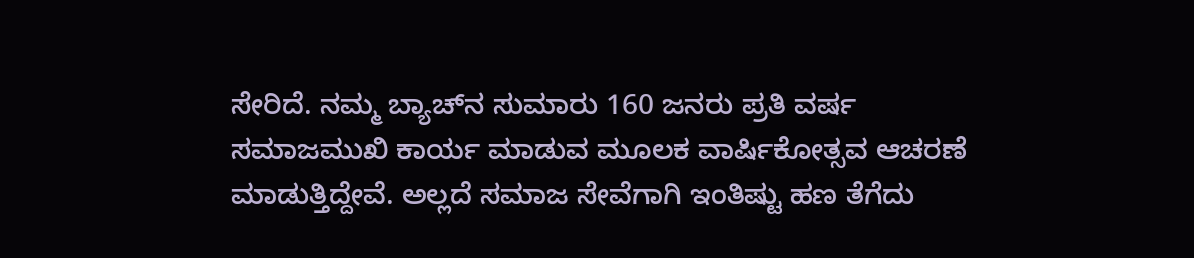ಸೇರಿದೆ. ನಮ್ಮ ಬ್ಯಾಚ್‌ನ ಸುಮಾರು 160 ಜನರು ಪ್ರತಿ ವರ್ಷ ಸಮಾಜಮುಖಿ ಕಾರ್ಯ ಮಾಡುವ ಮೂಲಕ ವಾರ್ಷಿಕೋತ್ಸವ ಆಚರಣೆ ಮಾಡುತ್ತಿದ್ದೇವೆ. ಅಲ್ಲದೆ ಸಮಾಜ ಸೇವೆಗಾಗಿ ಇಂತಿಷ್ಟು ಹಣ ತೆಗೆದು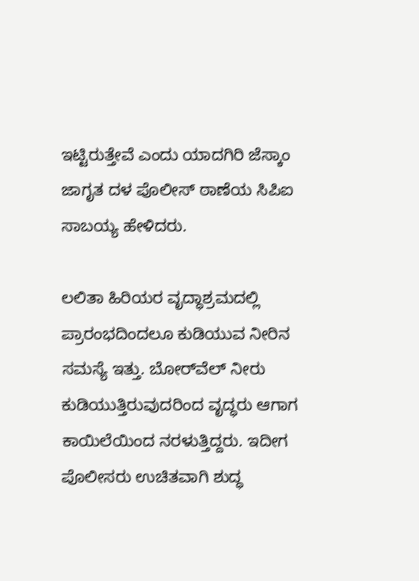ಇಟ್ಟಿರುತ್ತೇವೆ ಎಂದು ಯಾದಗಿರಿ ಜೆಸ್ಕಾಂ ಜಾಗೃತ ದಳ ಪೊಲೀಸ್ ಠಾಣೆಯ ಸಿಪಿಐ ಸಾಬಯ್ಯ ಹೇಳಿದರು.

ಲಲಿತಾ ಹಿರಿಯರ ವೃದ್ಧಾಶ್ರಮದಲ್ಲಿ ಪ್ರಾರಂಭದಿಂದಲೂ ಕುಡಿಯುವ ನೀರಿನ ಸಮಸ್ಯೆ ಇತ್ತು. ಬೋರ್‌ವೆಲ್ ನೀರು ಕುಡಿಯುತ್ತಿರುವುದರಿಂದ ವೃದ್ಧರು ಆಗಾಗ ಕಾಯಿಲೆಯಿಂದ ನರಳುತ್ತಿದ್ದರು. ಇದೀಗ ಪೊಲೀಸರು ಉಚಿತವಾಗಿ ಶುದ್ಧ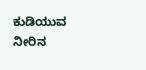ಕುಡಿಯುವ ನೀರಿನ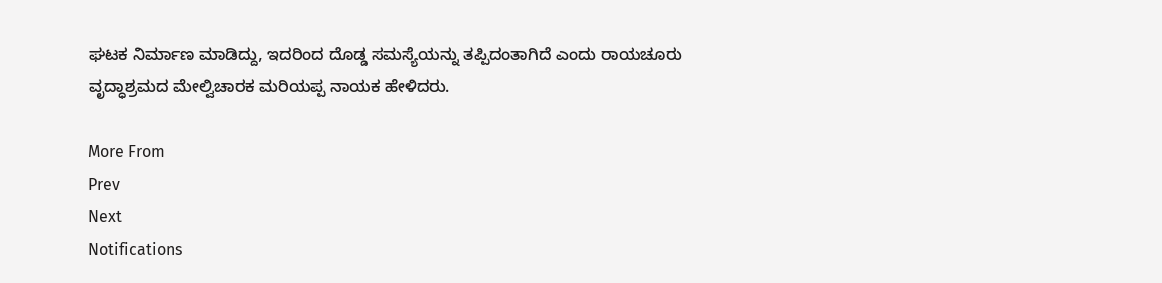ಘಟಕ ನಿರ್ಮಾಣ ಮಾಡಿದ್ದು, ಇದರಿಂದ ದೊಡ್ಡ ಸಮಸ್ಯೆಯನ್ನು ತಪ್ಪಿದಂತಾಗಿದೆ ಎಂದು ರಾಯಚೂರು ವೃದ್ಧಾಶ್ರಮದ ಮೇಲ್ವಿಚಾರಕ ಮರಿಯಪ್ಪ ನಾಯಕ ಹೇಳಿದರು.

More From
Prev
Next
Notifications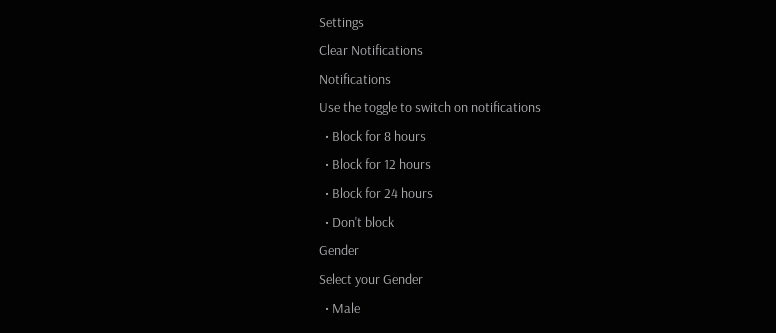Settings
Clear Notifications
Notifications
Use the toggle to switch on notifications
  • Block for 8 hours
  • Block for 12 hours
  • Block for 24 hours
  • Don't block
Gender
Select your Gender
  • Male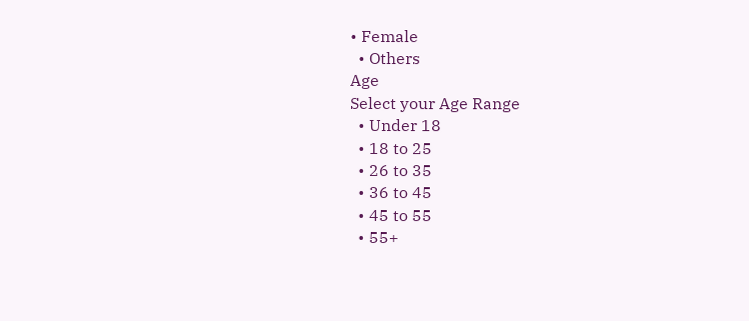• Female
  • Others
Age
Select your Age Range
  • Under 18
  • 18 to 25
  • 26 to 35
  • 36 to 45
  • 45 to 55
  • 55+